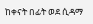ከቀናት በፊት ወደ ሲዳማ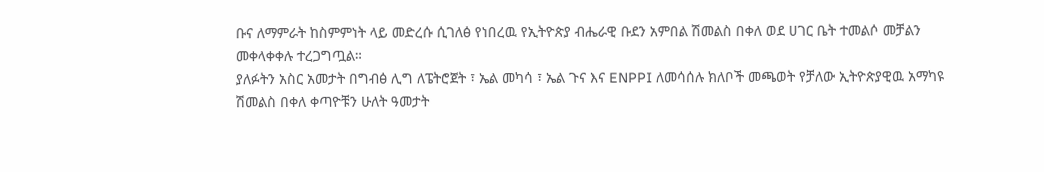ቡና ለማምራት ከስምምነት ላይ መድረሱ ሲገለፅ የነበረዉ የኢትዮጵያ ብሔራዊ ቡደን አምበል ሽመልስ በቀለ ወደ ሀገር ቤት ተመልሶ መቻልን መቀላቀቀሉ ተረጋግጧል።
ያለፉትን አስር አመታት በግብፅ ሊግ ለፔትሮጀት ፣ ኤል መካሳ ፣ ኤል ጉና እና ENPPI ለመሳሰሉ ክለቦች መጫወት የቻለው ኢትዮጵያዊዉ አማካዩ ሽመልስ በቀለ ቀጣዮቹን ሁለት ዓመታት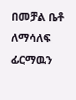በመቻል ቤቶ ለማሳለፍ ፊርማዉን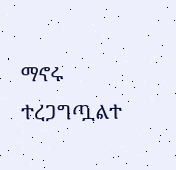ማኖሩ ተረጋግጧልተ